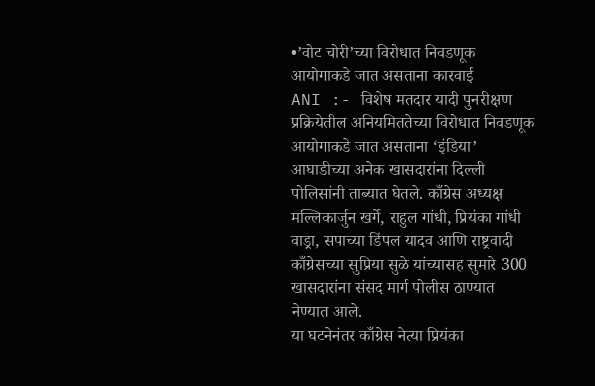•’वोट चोरी’च्या विरोधात निवडणूक आयोगाकडे जात असताना कारवाई
ANI :- विशेष मतदार यादी पुनरीक्षण प्रक्रियेतील अनियमिततेच्या विरोधात निवडणूक आयोगाकडे जात असताना ‘इंडिया’ आघाडीच्या अनेक खासदारांना दिल्ली पोलिसांनी ताब्यात घेतले. काँग्रेस अध्यक्ष मल्लिकार्जुन खर्गे, राहुल गांधी, प्रियंका गांधी वाड्रा, सपाच्या डिंपल यादव आणि राष्ट्रवादी काँग्रेसच्या सुप्रिया सुळे यांच्यासह सुमारे 300 खासदारांना संसद मार्ग पोलीस ठाण्यात नेण्यात आले.
या घटनेनंतर काँग्रेस नेत्या प्रियंका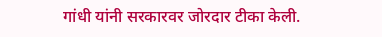गांधी यांनी सरकारवर जोरदार टीका केली.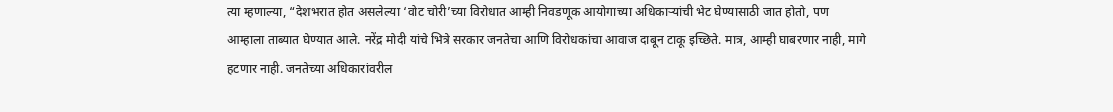त्या म्हणाल्या, “देशभरात होत असलेल्या ‘वोट चोरी’च्या विरोधात आम्ही निवडणूक आयोगाच्या अधिकाऱ्यांची भेट घेण्यासाठी जात होतो, पण आम्हाला ताब्यात घेण्यात आले. नरेंद्र मोदी यांचे भित्रे सरकार जनतेचा आणि विरोधकांचा आवाज दाबून टाकू इच्छिते. मात्र, आम्ही घाबरणार नाही, मागे हटणार नाही. जनतेच्या अधिकारांवरील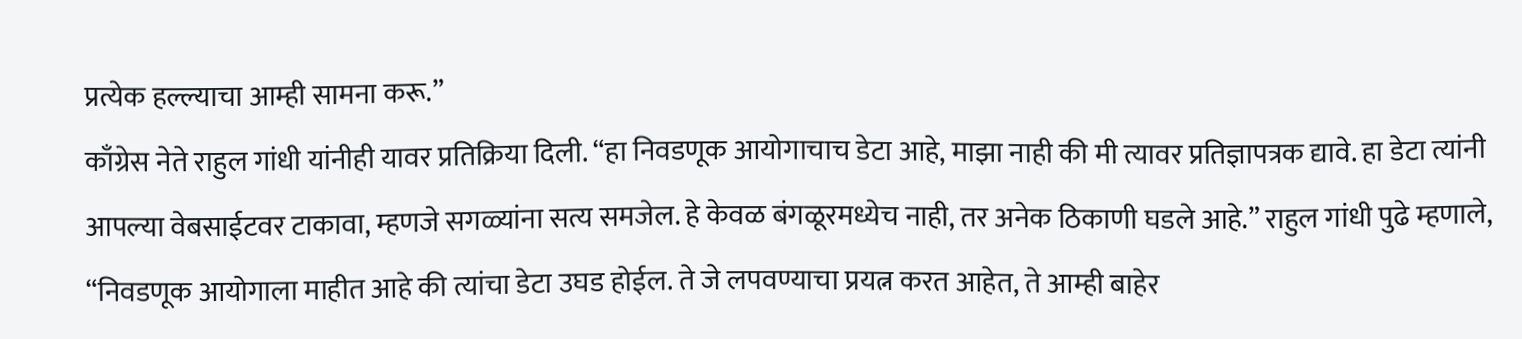प्रत्येक हल्ल्याचा आम्ही सामना करू.”
काँग्रेस नेते राहुल गांधी यांनीही यावर प्रतिक्रिया दिली. “हा निवडणूक आयोगाचाच डेटा आहे, माझा नाही की मी त्यावर प्रतिज्ञापत्रक द्यावे. हा डेटा त्यांनी आपल्या वेबसाईटवर टाकावा, म्हणजे सगळ्यांना सत्य समजेल. हे केवळ बंगळूरमध्येच नाही, तर अनेक ठिकाणी घडले आहे.” राहुल गांधी पुढे म्हणाले, “निवडणूक आयोगाला माहीत आहे की त्यांचा डेटा उघड होईल. ते जे लपवण्याचा प्रयत्न करत आहेत, ते आम्ही बाहेर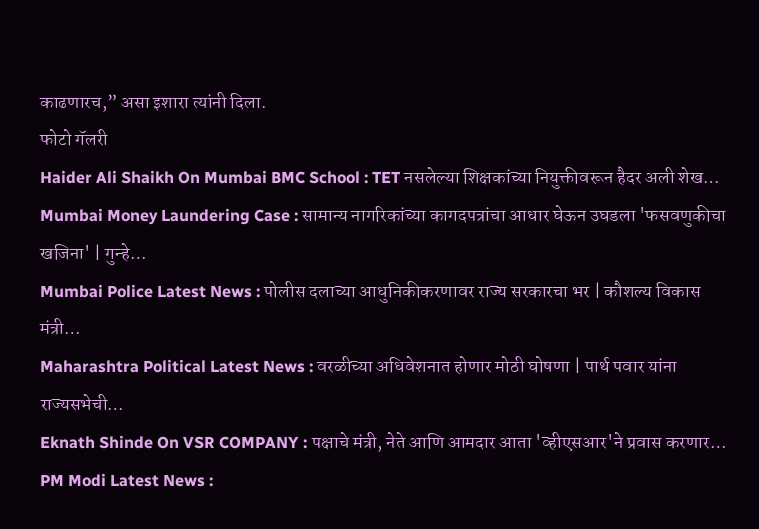काढणारच,” असा इशारा त्यांनी दिला.
फोटो गॅलरी
Haider Ali Shaikh On Mumbai BMC School : TET नसलेल्या शिक्षकांच्या नियुक्तीवरून हैदर अली शेख…
Mumbai Money Laundering Case : सामान्य नागरिकांच्या कागदपत्रांचा आधार घेऊन उघडला 'फसवणुकीचा खजिना' | गुन्हे…
Mumbai Police Latest News : पोलीस दलाच्या आधुनिकीकरणावर राज्य सरकारचा भर | कौशल्य विकास मंत्री…
Maharashtra Political Latest News : वरळीच्या अधिवेशनात होणार मोठी घोषणा | पार्थ पवार यांना राज्यसभेची…
Eknath Shinde On VSR COMPANY : पक्षाचे मंत्री, नेते आणि आमदार आता 'व्हीएसआर'ने प्रवास करणार…
PM Modi Latest News :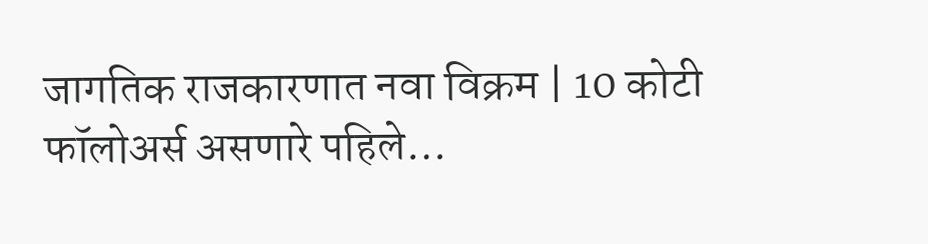जागतिक राजकारणात नवा विक्रम | 10 कोटी फॉलोअर्स असणारे पहिले…